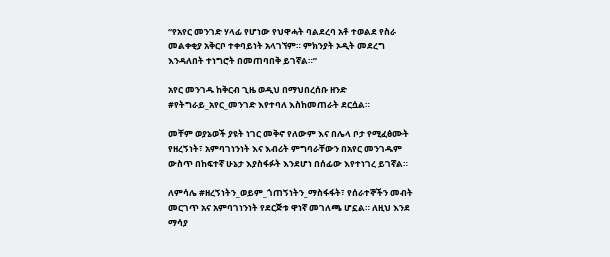“የአየር መንገድ ሃላፊ የሆነው የህዋሓት ባልደረባ አቶ ተወልደ የስራ መልቀቂያ አቅርቦ ተቀባይነት አላገኘም። ምክንያት ኦዲት መደረግ እንዳለበት ተነግሮት በመጠባበቅ ይገኛል።”

አየር መንገዱ ከቅርብ ጊዜ ወዲህ በማህበረሰቡ ዘንድ #የትግራይ_አየር_መንገድ እየተባለ እስከመጠራት ደርሷል።

መቸም ወያኔወች ያዩት ነገር መቅኖ የለውም እና በሌላ ቦታ የሚፈፅሙት የዘረኝነት፣ አምባገነንነት እና እብሪት ምግባራቸውን በአየር መንገዱም ውስጥ በከፍተኛ ሁኔታ እያስፋፉት እንደሆነ በሰፊው እየተነገረ ይገኛል።

ለምሳሌ #ዘረኝነትን_ወይም_ጎጠኝነትን_ማስፋፋት፣ የሰራተኞችን መብት መርገጥ አና አምባገነንነት የደርጅቱ ዋነኛ መገለጫ ሆኗል። ለዚህ እንደ ማሳያ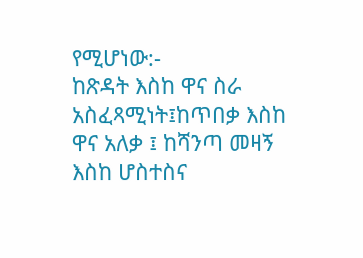የሚሆነው:-
ከጽዳት እስከ ዋና ስራ አስፈጻሚነት፤ከጥበቃ እስከ ዋና አለቃ ፤ ከሻንጣ መዛኝ እስከ ሆስተስና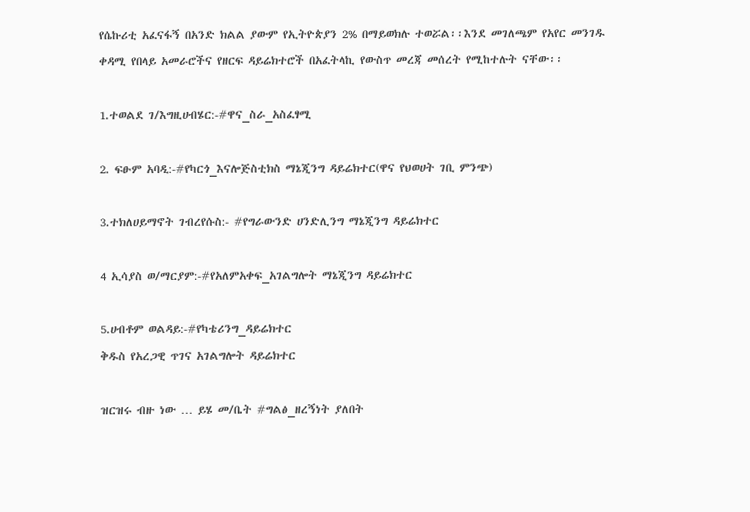የሴኩሪቲ አፈናፋኝ በአንድ ክልል ያውም የኢትዮጵያን 2% በማይወክሉ ተወሯል፡፡እንደ መገለጫም የአየር መንገዱ ቀዳሚ የበላይ አመራሮችና የዘርፍ ዳይሬክተሮች በአፈትላኪ የውስጥ መረጃ መሰረት የሚከተሉት ናቸው፡፡

1.ተወልደ ገ/እግዚሀብሄር:-#ዋና_ስራ_አስፈፃሚ

2. ፍፁም አባዲ:-#የካርጎ_እናሎጅስቲክስ ማኔጂንግ ዳይሬክተር(ዋና የህወሀት ገቢ ምንጭ)

3.ተክለሀይማኖት ገብረየሱስ:- #የግራውንድ ሀንድሊንግ ማኔጂንግ ዳይሬክተር

4 ኢሳያስ ወ/ማርያም:-#የአለምአቀፍ_አገልግሎት ማኔጂንግ ዳይሬክተር

5.ሀብቶም ወልዳይ:-#የካቴሪንግ_ዳይሬክተር
ቅዱስ የአረጋዊ ጥገና አገልግሎት ዳይሬክተር

ዝርዝሩ ብዙ ነው … ይሄ መ/ቤት #ግልፅ_ዘረኝነት ያለበት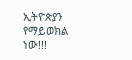ኢትዮጵያን የማይወክል ነው!!!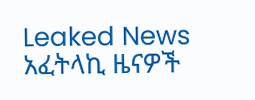Leaked News አፈትላኪ ዜናዎች